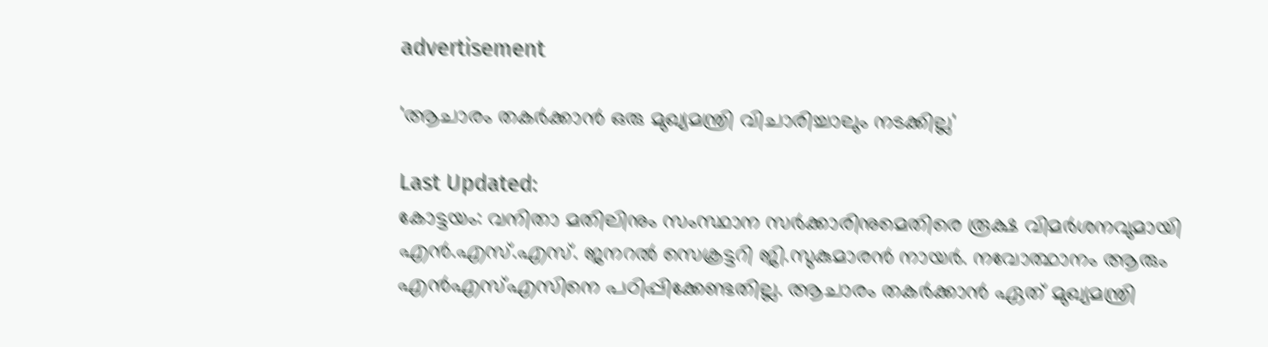advertisement

'ആചാരം തകർക്കാൻ ഒരു മുഖ്യമന്ത്രി വിചാരിച്ചാലും നടക്കില്ല'

Last Updated:
കോട്ടയം: വനിതാ മതിലിനും സംസ്ഥാന സര്‍ക്കാരിനുമെതിരെ രൂക്ഷ വിമര്‍ശനവുമായി എന്‍.എസ്.എസ്. ജനറല്‍ സെക്രട്ടറി ജി.സുകുമാരന്‍ നായര്‍. നവോത്ഥാനം ആരും എന്‍എസ്എസിനെ പഠിപ്പിക്കേണ്ടതില്ല. ആചാരം തകര്‍ക്കാന്‍ ഏത് മുഖ്യമന്ത്രി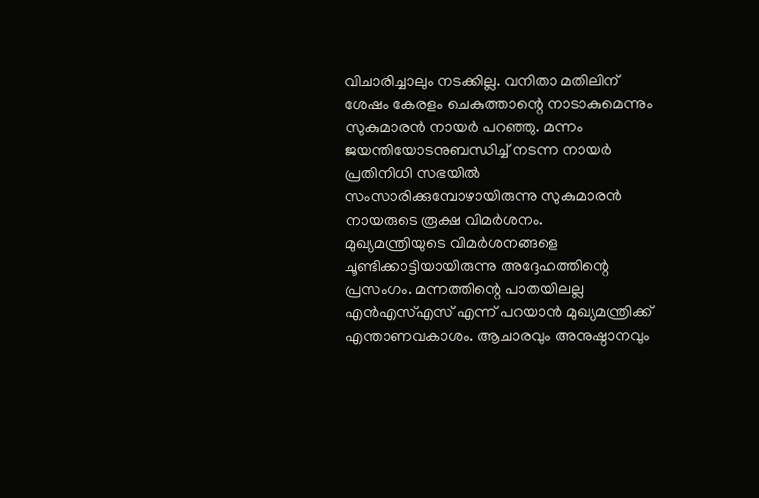വിചാരിച്ചാലും നടക്കില്ല. വനിതാ മതിലിന് ശേഷം കേരളം ചെകുത്താന്റെ നാടാകുമെന്നും സുകുമാരന്‍ നായര്‍ പറഞ്ഞു. മന്നം ജയന്തിയോടനുബന്ധിച്ച് നടന്ന നായര്‍ പ്രതിനിധി സഭയില്‍ സംസാരിക്കുമ്പോഴായിരുന്നു സുകുമാരന്‍ നായരുടെ രൂക്ഷ വിമര്‍ശനം.
മുഖ്യമന്ത്രിയുടെ വിമര്‍ശനങ്ങളെ ചൂണ്ടിക്കാട്ടിയായിരുന്നു അദ്ദേഹത്തിന്റെ പ്രസംഗം. മന്നത്തിന്റെ പാതയിലല്ല എന്‍എസ്എസ് എന്ന് പറയാന്‍ മുഖ്യമന്ത്രിക്ക് എന്താണവകാശം. ആചാരവും അനുഷ്ഠാനവും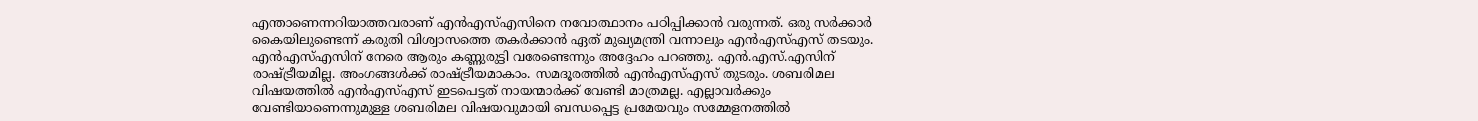എന്താണെന്നറിയാത്തവരാണ് എന്‍എസ്എസിനെ നവോത്ഥാനം പഠിപ്പിക്കാന്‍ വരുന്നത്. ഒരു സര്‍ക്കാര്‍ കൈയിലുണ്ടെന്ന് കരുതി വിശ്വാസത്തെ തകര്‍ക്കാന്‍ ഏത് മുഖ്യമന്ത്രി വന്നാലും എന്‍എസ്എസ് തടയും. എന്‍എസ്എസിന് നേരെ ആരും കണ്ണുരുട്ടി വരേണ്ടെന്നും അദ്ദേഹം പറഞ്ഞു. എന്‍.എസ്.എസിന് രാഷ്ട്രീയമില്ല. അംഗങ്ങള്‍ക്ക്‌ രാഷ്ട്രീയമാകാം. സമദൂരത്തില്‍ എന്‍എസ്എസ് തുടരും. ശബരിമല വിഷയത്തില്‍ എന്‍എസ്എസ് ഇടപെട്ടത് നായന്മാര്‍ക്ക് വേണ്ടി മാത്രമല്ല. എല്ലാവര്‍ക്കും വേണ്ടിയാണെന്നുമുള്ള ശബരിമല വിഷയവുമായി ബന്ധപ്പെട്ട പ്രമേയവും സമ്മേളനത്തില്‍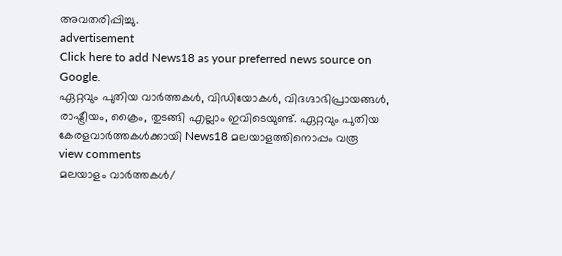അവതരിപ്പിച്ചു.
advertisement
Click here to add News18 as your preferred news source on Google.
ഏറ്റവും പുതിയ വാർത്തകൾ, വിഡിയോകൾ, വിദഗ്ദാഭിപ്രായങ്ങൾ, രാഷ്ട്രീയം, ക്രൈം, തുടങ്ങി എല്ലാം ഇവിടെയുണ്ട്. ഏറ്റവും പുതിയ കേരളവാർത്തകൾക്കായി News18 മലയാളത്തിനൊപ്പം വരൂ
view comments
മലയാളം വാർത്തകൾ/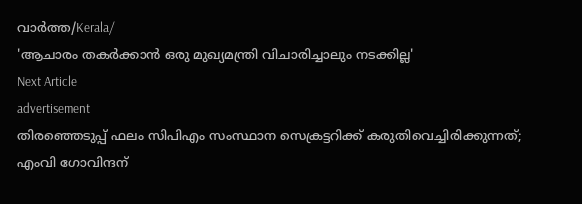വാർത്ത/Kerala/
'ആചാരം തകർക്കാൻ ഒരു മുഖ്യമന്ത്രി വിചാരിച്ചാലും നടക്കില്ല'
Next Article
advertisement
തിരഞ്ഞെടുപ്പ് ഫലം സിപിഎം സംസ്ഥാന സെക്രട്ടറിക്ക് കരുതിവെച്ചിരിക്കുന്നത്; എംവി ഗോവിന്ദന്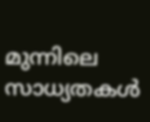മുന്നിലെ സാധ്യതകൾ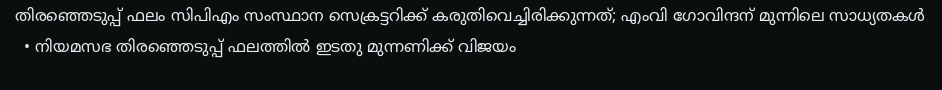തിരഞ്ഞെടുപ്പ് ഫലം സിപിഎം സംസ്ഥാന സെക്രട്ടറിക്ക് കരുതിവെച്ചിരിക്കുന്നത്; എംവി ഗോവിന്ദന് മുന്നിലെ സാധ്യതകൾ
  • നിയമസഭ തിരഞ്ഞെടുപ്പ് ഫലത്തിൽ ഇടതു മുന്നണിക്ക് വിജയം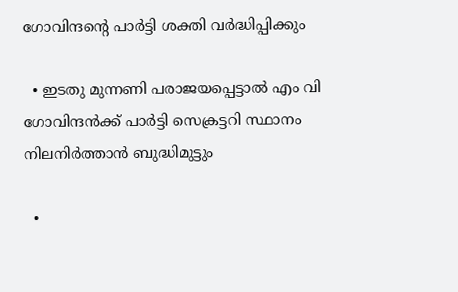ഗോവിന്ദന്റെ പാർട്ടി ശക്തി വർദ്ധിപ്പിക്കും

  • ഇടതു മുന്നണി പരാജയപ്പെട്ടാൽ എം വി ഗോവിന്ദൻക്ക് പാർട്ടി സെക്രട്ടറി സ്ഥാനം നിലനിർത്താൻ ബുദ്ധിമുട്ടും

  •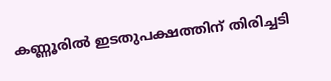കണ്ണൂരിൽ ഇടതുപക്ഷത്തിന് തിരിച്ചടി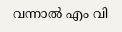വന്നാൽ എം വി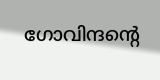ഗോവിന്ദന്റെ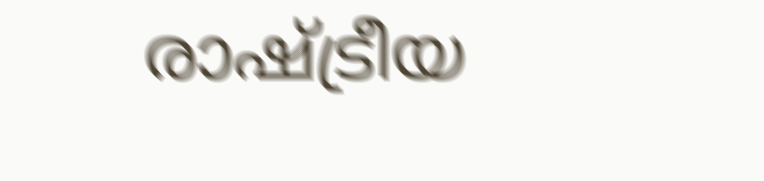രാഷ്ട്രീയ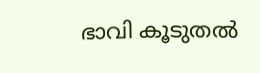ഭാവി കൂടുതൽ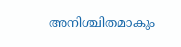അനിശ്ചിതമാകും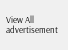View All
advertisement